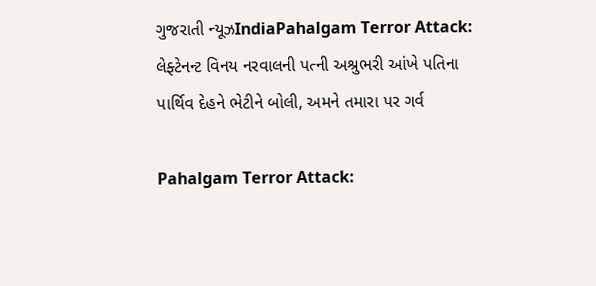ગુજરાતી ન્યૂઝIndiaPahalgam Terror Attack: લેફ્ટેનન્ટ વિનય નરવાલની પત્ની અશ્રુભરી આંખે પતિના પાર્થિવ દેહને ભેટીને બોલી, અમને તમારા પર ગર્વ

Pahalgam Terror Attack: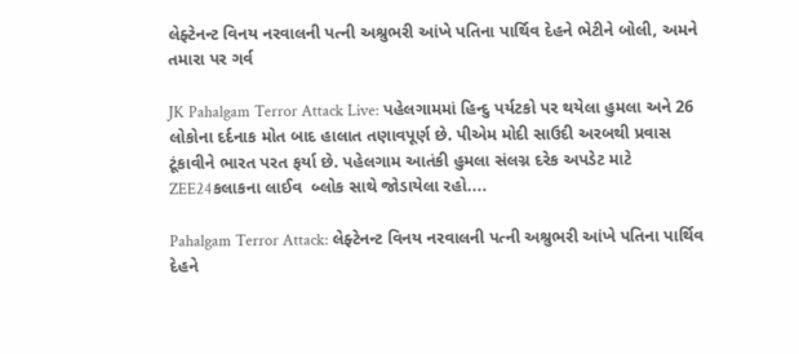લેફ્ટેનન્ટ વિનય નરવાલની પત્ની અશ્રુભરી આંખે પતિના પાર્થિવ દેહને ભેટીને બોલી, અમને તમારા પર ગર્વ

JK Pahalgam Terror Attack Live: પહેલગામમાં હિન્દુ પર્યટકો પર થયેલા હુમલા અને 26 લોકોના દર્દનાક મોત બાદ હાલાત તણાવપૂર્ણ છે. પીએમ મોદી સાઉદી અરબથી પ્રવાસ ટૂંકાવીને ભારત પરત ફર્યા છે. પહેલગામ આતંકી હુમલા સંલગ્ન દરેક અપડેટ માટે ZEE24કલાકના લાઈવ  બ્લોક સાથે જોડાયેલા રહો....

Pahalgam Terror Attack: લેફ્ટેનન્ટ વિનય નરવાલની પત્ની અશ્રુભરી આંખે પતિના પાર્થિવ દેહને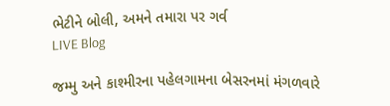ભેટીને બોલી, અમને તમારા પર ગર્વ
LIVE Blog

જમ્મુ અને કાશ્મીરના પહેલગામના બેસરનમાં મંગળવારે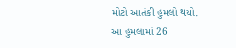મોટો આતંકી હુમલો થયો. આ હુમલામાં 26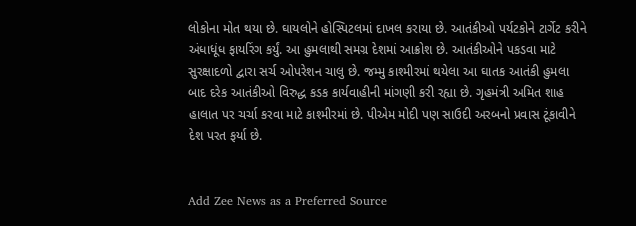લોકોના મોત થયા છે. ઘાયલોને હોસ્પિટલમાં દાખલ કરાયા છે. આતંકીઓ પર્યટકોને ટાર્ગેટ કરીને અંધાધૂંધ ફાયરિંગ કર્યું. આ હુમલાથી સમગ્ર દેશમાં આક્રોશ છે. આતંકીઓને પકડવા માટે સુરક્ષાદળો દ્વારા સર્ચ ઓપરેશન ચાલુ છે. જમ્મુ કાશ્મીરમાં થયેલા આ ઘાતક આતંકી હુમલા બાદ દરેક આતંકીઓ વિરુદ્ધ કડક કાર્યવાહીની માંગણી કરી રહ્યા છે. ગૃહમંત્રી અમિત શાહ હાલાત પર ચર્ચા કરવા માટે કાશ્મીરમાં છે. પીએમ મોદી પણ સાઉદી અરબનો પ્રવાસ ટૂંકાવીને દેશ પરત ફર્યા છે.


Add Zee News as a Preferred Source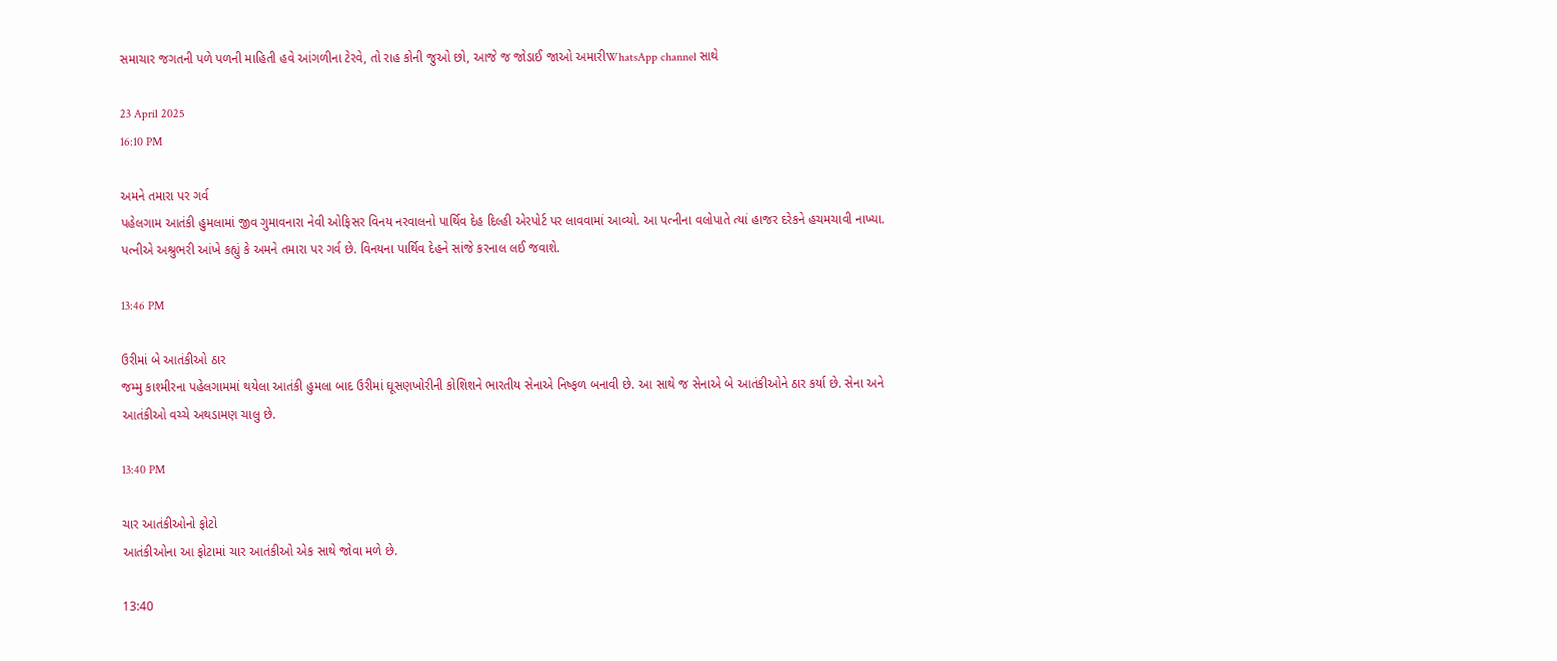સમાચાર જગતની પળે પળની માહિતી હવે આંગળીના ટેરવે, તો રાહ કોની જુઓ છો, આજે જ જોડાઈ જાઓ અમારીWhatsApp channel સાથે

23 April 2025
16:10 PM

અમને તમારા પર ગર્વ
પહેલગામ આતંકી હુમલામાં જીવ ગુમાવનારા નેવી ઓફિસર વિનય નરવાલનો પાર્થિવ દેહ દિલ્હી એરપોર્ટ પર લાવવામાં આવ્યો. આ પત્નીના વલોપાતે ત્યાં હાજર દરેકને હચમચાવી નાખ્યા. પત્નીએ અશ્રુભરી આંખે કહ્યું કે અમને તમારા પર ગર્વ છે. વિનયના પાર્થિવ દેહને સાંજે કરનાલ લઈ જવાશે.

13:46 PM

ઉરીમાં બે આતંકીઓ ઠાર
જમ્મુ કાશ્મીરના પહેલગામમાં થયેલા આતંકી હુમલા બાદ ઉરીમાં ઘૂસણખોરીની કોશિશને ભારતીય સેનાએ નિષ્ફળ બનાવી છે. આ સાથે જ સેનાએ બે આતંકીઓને ઠાર કર્યા છે. સેના અને આતંકીઓ વચ્ચે અથડામણ ચાલુ છે.

13:40 PM

ચાર આતંકીઓનો ફોટો
આતંકીઓના આ ફોટામાં ચાર આતંકીઓ એક સાથે જોવા મળે છે.

13:40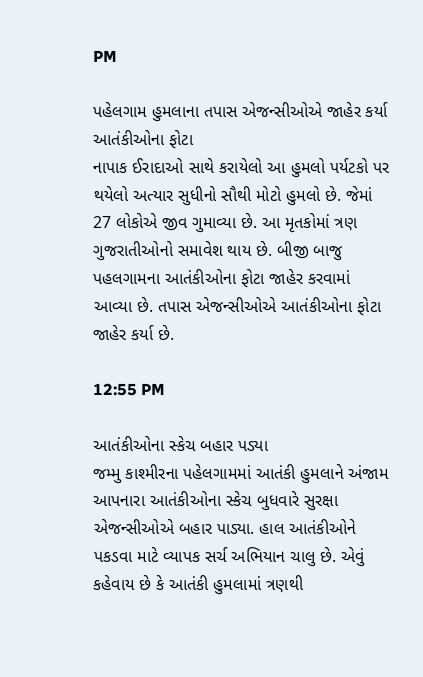PM

પહેલગામ હુમલાના તપાસ એજન્સીઓએ જાહેર કર્યા આતંકીઓના ફોટા
નાપાક ઈરાદાઓ સાથે કરાયેલો આ હુમલો પર્યટકો પર થયેલો અત્યાર સુધીનો સૌથી મોટો હુમલો છે. જેમાં 27 લોકોએ જીવ ગુમાવ્યા છે. આ મૃતકોમાં ત્રણ ગુજરાતીઓનો સમાવેશ થાય છે. બીજી બાજુ પહલગામના આતંકીઓના ફોટા જાહેર કરવામાં આવ્યા છે. તપાસ એજન્સીઓએ આતંકીઓના ફોટા જાહેર કર્યા છે.

12:55 PM

આતંકીઓના સ્કેચ બહાર પડ્યા
જમ્મુ કાશ્મીરના પહેલગામમાં આતંકી હુમલાને અંજામ આપનારા આતંકીઓના સ્કેચ બુધવારે સુરક્ષા એજન્સીઓએ બહાર પાડ્યા. હાલ આતંકીઓને પકડવા માટે વ્યાપક સર્ચ અભિયાન ચાલુ છે. એવું કહેવાય છે કે આતંકી હુમલામાં ત્રણથી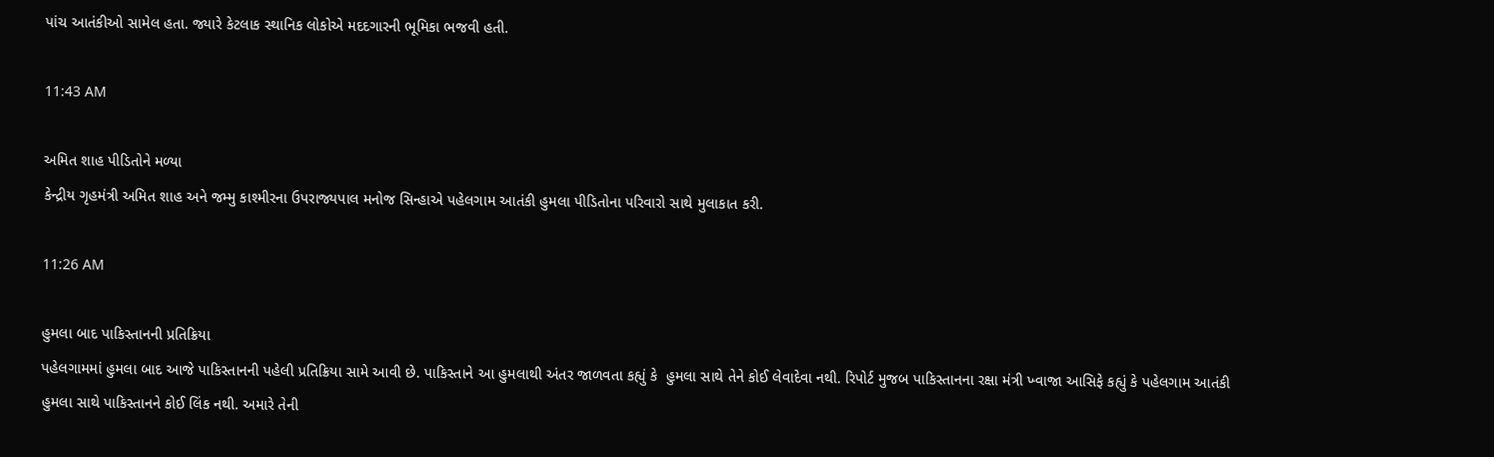પાંચ આતંકીઓ સામેલ હતા. જ્યારે કેટલાક સ્થાનિક લોકોએ મદદગારની ભૂમિકા ભજવી હતી.

11:43 AM

અમિત શાહ પીડિતોને મળ્યા
કેન્દ્રીય ગૃહમંત્રી અમિત શાહ અને જમ્મુ કાશ્મીરના ઉપરાજ્યપાલ મનોજ સિન્હાએ પહેલગામ આતંકી હુમલા પીડિતોના પરિવારો સાથે મુલાકાત કરી.

11:26 AM

હુમલા બાદ પાકિસ્તાનની પ્રતિક્રિયા
પહેલગામમાં હુમલા બાદ આજે પાકિસ્તાનની પહેલી પ્રતિક્રિયા સામે આવી છે. પાકિસ્તાને આ હુમલાથી અંતર જાળવતા કહ્યું કે  હુમલા સાથે તેને કોઈ લેવાદેવા નથી. રિપોર્ટ મુજબ પાકિસ્તાનના રક્ષા મંત્રી ખ્વાજા આસિફે કહ્યું કે પહેલગામ આતંકી હુમલા સાથે પાકિસ્તાનને કોઈ લિંક નથી. અમારે તેની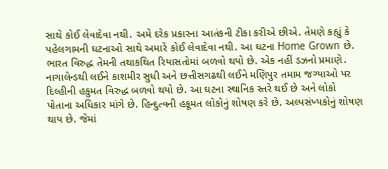સાથે કોઈ લેવાદેવા નથી. અમે દરેક પ્રકારના આતંકની ટીકા કરીએ છીએ. તેમણે કહ્યું કે પહેલગામની ઘટનાઓ સાથે અમારે કોઈ લેવાદેવા નથી. આ ઘટના Home Grown છે. ભારત વિરુદ્ધ તેમની તથાકથિત રિયાસતોમાં બળવો થયો છે. એક નહીં ડઝનો પ્રમાણે. નાગાલેન્ડથી લઈને કાશમીર સુધી અને છત્તીસગઢથી લઈને મણિપુર તમામ જગ્યાઓ પર દિલ્હીની હકુમત વિરુદ્ધ બળવો થયો છે. આ ઘટના સ્થાનિક સ્તરે થઈ છે અને લોકો પોતાના અધિકાર માંગે છે. હિન્દુત્વની હકૂમત લોકોનું શોષણ કરે છે. અલ્પસંખ્યકોનું શોષણ થાય છે. જેમાં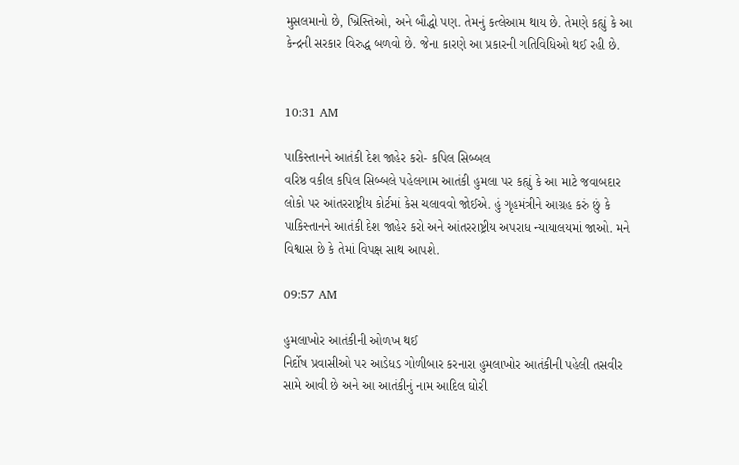મુસલમાનો છે, ખ્રિસ્તિઓ, અને બૌદ્ધો પણ. તેમનું કત્લેઆમ થાય છે. તેમણે કહ્યું કે આ કેન્દ્રની સરકાર વિરુદ્ધ બળવો છે. જેના કારણે આ પ્રકારની ગતિવિધિઓ થઈ રહી છે.


10:31 AM

પાકિસ્તાનને આતંકી દેશ જાહેર કરો- કપિલ સિબ્બલ
વરિષ્ઠ વકીલ કપિલ સિબ્બલે પહેલગામ આતંકી હુમલા પર કહ્યું કે આ માટે જવાબદાર લોકો પર આંતરરાષ્ટ્રીય કોર્ટમાં કેસ ચલાવવો જોઈએ. હું ગૃહમંત્રીને આગ્રહ કરું છું કે પાકિસ્તાનને આતંકી દેશ જાહેર કરો અને આંતરરાષ્ટ્રીય અપરાધ ન્યાયાલયમાં જાઓ. મને વિશ્વાસ છે કે તેમાં વિપક્ષ સાથ આપશે.

09:57 AM

હુમલાખોર આતંકીની ઓળખ થઈ
નિર્દોષ પ્રવાસીઓ પર આડેધડ ગોળીબાર કરનારા હુમલાખોર આતંકીની પહેલી તસવીર સામે આવી છે અને આ આતંકીનું નામ આદિલ ઘોરી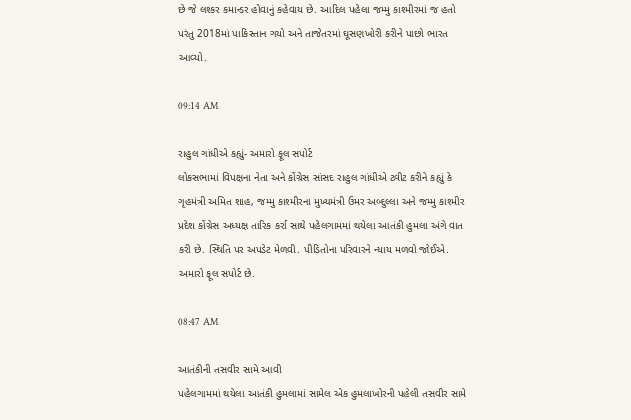છે જે લશ્કર કમાન્ડર હોવાનું કહેવાય છે. આદિલ પહેલા જમ્મુ કાશ્મીરમાં જ હતો પરંતુ 2018માં પાકિસ્તાન ગયો અને તાજેતરમાં ઘૂસણખોરી કરીને પાછો ભારત આવ્યો.

09:14 AM

રાહુલ ગાંધીએ કહ્યું- અમારો ફૂલ સપોર્ટ
લોકસભામાં વિપક્ષના નેતા અને કોંગ્રેસ સાંસદ રાહુલ ગાંધીએ ટ્વીટ કરીને કહ્યું કે ગૃહમંત્રી અમિત શાહ, જમ્મુ કાશ્મીરના મુખ્યમંત્રી ઉમર અબ્દુલ્લા અને જમ્મુ કાશ્મીર પ્રદેશ કોંગ્રેસ અધ્યક્ષ તારિક કર્રા સાથે પહેલગામમાં થયેલા આતંકી હુમલા અંગે વાત કરી છે. સ્થિતિ પર અપડેટ મેળવી. પીડિતોના પરિવારને ન્યાય મળવો જોઈએ. અમારો ફૂલ સપોર્ટ છે.

08:47 AM

આતંકીની તસવીર સામે આવી
પહેલગામમાં થયેલા આતંકી હુમલામાં સામેલ એક હુમલાખોરની પહેલી તસવીર સામે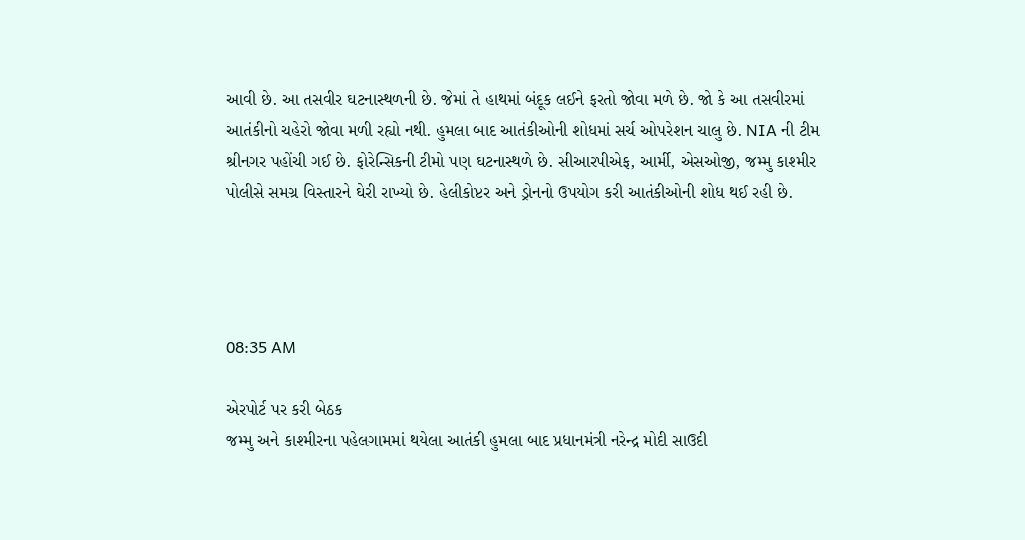આવી છે. આ તસવીર ઘટનાસ્થળની છે. જેમાં તે હાથમાં બંદૂક લઈને ફરતો જોવા મળે છે. જો કે આ તસવીરમાં આતંકીનો ચહેરો જોવા મળી રહ્યો નથી. હુમલા બાદ આતંકીઓની શોધમાં સર્ચ ઓપરેશન ચાલુ છે. NIA ની ટીમ શ્રીનગર પહોંચી ગઈ છે. ફોરેન્સિકની ટીમો પણ ઘટનાસ્થળે છે. સીઆરપીએફ, આર્મી, એસઓજી, જમ્મુ કાશ્મીર પોલીસે સમગ્ર વિસ્તારને ઘેરી રાખ્યો છે. હેલીકોપ્ટર અને ડ્રોનનો ઉપયોગ કરી આતંકીઓની શોધ થઈ રહી છે.




08:35 AM

એરપોર્ટ પર કરી બેઠક
જમ્મુ અને કાશ્મીરના પહેલગામમાં થયેલા આતંકી હુમલા બાદ પ્રધાનમંત્રી નરેન્દ્ર મોદી સાઉદી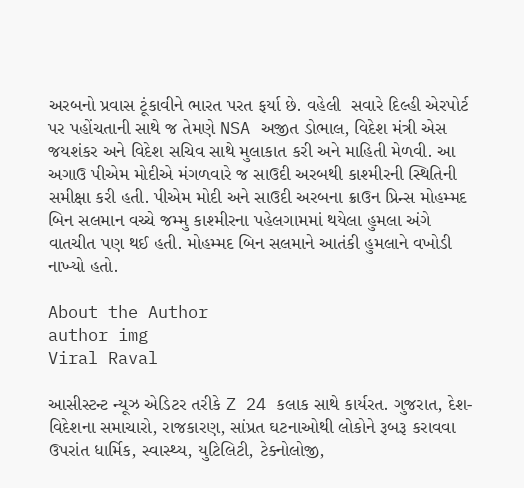અરબનો પ્રવાસ ટૂંકાવીને ભારત પરત ફર્યા છે. વહેલી  સવારે દિલ્હી એરપોર્ટ પર પહોંચતાની સાથે જ તેમણે NSA અજીત ડોભાલ, વિદેશ મંત્રી એસ જયશંકર અને વિદેશ સચિવ સાથે મુલાકાત કરી અને માહિતી મેળવી. આ અગાઉ પીએમ મોદીએ મંગળવારે જ સાઉદી અરબથી કાશ્મીરની સ્થિતિની સમીક્ષા કરી હતી. પીએમ મોદી અને સાઉદી અરબના ક્રાઉન પ્રિન્સ મોહમ્મદ બિન સલમાન વચ્ચે જમ્મુ કાશ્મીરના પહેલગામમાં થયેલા હુમલા અંગે વાતચીત પણ થઈ હતી. મોહમ્મદ બિન સલમાને આતંકી હુમલાને વખોડી નાખ્યો હતો.

About the Author
author img
Viral Raval

આસીસ્ટન્ટ ન્યૂઝ એડિટર તરીકે Z 24 કલાક સાથે કાર્યરત. ગુજરાત, દેશ-વિદેશના સમાચારો, રાજકારણ, સાંપ્રત ઘટનાઓથી લોકોને રૂબરૂ કરાવવા ઉપરાંત ધાર્મિક, સ્વાસ્થ્ય, યુટિલિટી, ટેક્નોલોજી,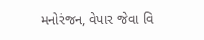મનોરંજન, વેપાર જેવા વિ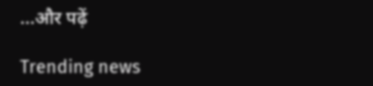...और पढ़ें

Trending news